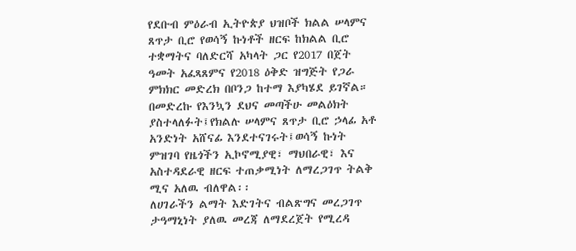የደቡብ ምዕራብ ኢትዮጵያ ህዝቦች ክልል ሠላምና ጸጥታ ቢሮ የወሳኝ ኩነቶች ዘርፍ ከክልል ቢሮ ተቋማትና ባለድርሻ አካላት ጋር የ2017 በጀት ዓመት አፈጻጸምና የ2018 ዕቅድ ዝግጅት የጋራ ምክክር መድረክ በቦንጋ ከተማ እያካሄደ ይገኛል።
በመድረኩ የእንኳን ደህና መጣችሁ መልዕክት ያስተላለፉት፤የክልሉ ሠላምና ጸጥታ ቢሮ ኃላፊ አቶ አንድነት አሸናፊ እንደተናገሩት፤ወሳኝ ኩነት ምዝገባ የዜጎችን ኢኮኖሚያዊ፣ ማህበራዊ፣ እና አስተዳደራዊ ዘርፍ ተጠቃሚነት ለማረጋገጥ ትልቅ ሚና አለዉ ብለዋል፡፡
ለሀገራችን ልማት እድገትና ብልጽግና መረጋገጥ ታዓማኒነት ያለዉ መረጃ ለማደረጀት የሚረዳ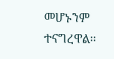መሆኑንም ተናግረዋል፡፡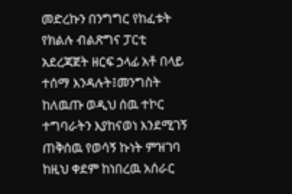መድረኩን በንግግር የከፈቱት የክልሉ ብልጽግና ፓርቲ አደረጃጀት ዘርፍ ኃላፊ አቶ በላይ ተሰማ እንዳሉት፤መንግስት ከለዉጡ ወዲህ ሰዉ ተኮር ተግባራትን እያከናወነ እንደሚገኝ ጠቅሰዉ የወሳኝ ኩነት ምዝገባ ከዚህ ቀደም ከነበረዉ አሰራር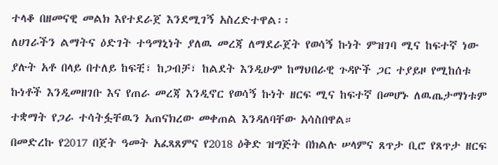ተላቆ በዘመናዊ መልክ እየተደራጀ እንደሚገኝ አስረድተዋል፡፡
ለሀገራችን ልማትና ዕድገት ተዓማኒነት ያለዉ መረጃ ለማደራጀት የወሳኝ ኩነት ምዝገባ ሚና ከፍተኛ ነው ያሉት አቶ በላይ በተለይ ከፍቺ፣ ከጋብቻ፣ ከልደት እንዲሁም ከማህበራዊ ጉዳዮች ጋር ተያይዞ የሚከሰቱ ኩነቶች እንዲመዘገቡ እና የጠራ መረጃ እንዲኖር የወሳኝ ኩነት ዘርፍ ሚና ከፍተኛ በመሆኑ ለዉጤታማነቱም ተቋማት የጋራ ተሳትፏቸዉን አጠናክረው መቀጠል እንዳለባቸው አሳስበዋል።
በመድረኩ የ2017 በጀት ዓመት አፈጻጸምና የ2018 ዕቅድ ዝግጅት በክልሉ ሠላምና ጸጥታ ቢሮ የጸጥታ ዘርፍ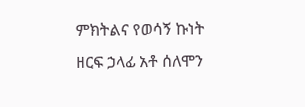ምክትልና የወሳኝ ኩነት ዘርፍ ኃላፊ አቶ ሰለሞን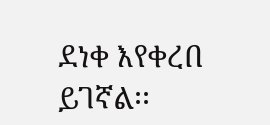ደነቀ እየቀረበ ይገኛል፡፡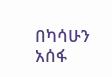በካሳሁን አሰፋ